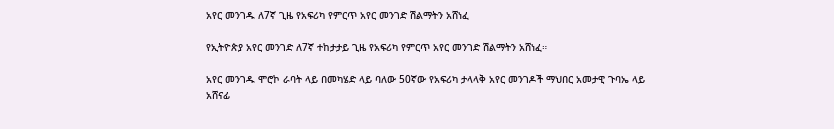አየር መንገዱ ለ7ኛ ጊዜ የአፍሪካ የምርጥ አየር መንገድ ሽልማትን አሸነፈ

የኢትዮጵያ አየር መንገድ ለ7ኛ ተከታታይ ጊዜ የአፍሪካ የምርጥ አየር መንገድ ሽልማትን አሸነፈ።

አየር መንገዱ ሞሮኮ ራባት ላይ በመካሄድ ላይ ባለው 50ኛው የአፍሪካ ታላላቅ አየር መንገዶች ማህበር አመታዊ ጉባኤ ላይ አሸናፊ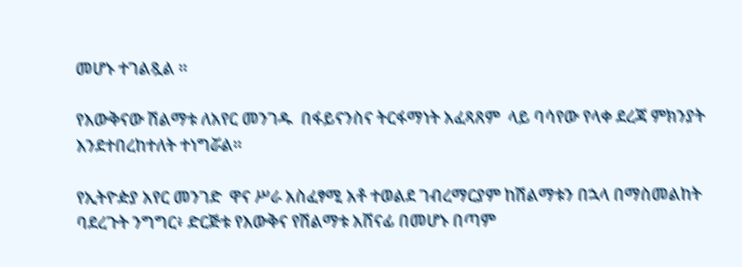መሆኑ ተገልጿል ።

የእውቅናው ሽልማቱ ለአየር መንገዱ  በፋይናንስና ትርፋማነት አፈጻጸም  ላይ ባሳየው የላቀ ደረጃ ምክንያት እንደተበረከተለት ተነግሯል።

የኢትዮዽያ አየር መንገድ  ዋና ሥራ አስፈፃሚ አቶ ተወልደ ገብረማርያም ከሽልማቱን በኋላ በማስመልከት ባደረጉት ንግግር፥ ድርጅቱ የእውቅና የሽልማቱ አሸናፊ በመሆኑ በጣም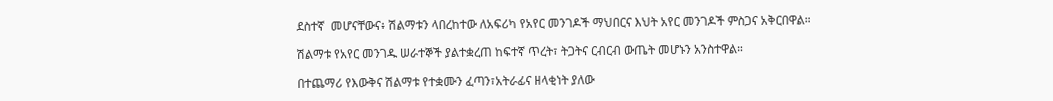ደስተኛ  መሆናቸውና፥ ሽልማቱን ላበረከተው ለአፍሪካ የአየር መንገዶች ማህበርና እህት አየር መንገዶች ምስጋና አቅርበዋል።

ሽልማቱ የአየር መንገዱ ሠራተኞች ያልተቋረጠ ከፍተኛ ጥረት፣ ትጋትና ርብርብ ውጤት መሆኑን አንስተዋል።

በተጨማሪ የእውቅና ሽልማቱ የተቋሙን ፈጣን፣አትራፊና ዘላቂነት ያለው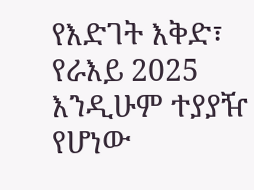የእድገት እቅድ፣ የራእይ 2025 እንዲሁም ተያያዥ የሆነው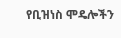የቢዝነስ ሞዴሎችን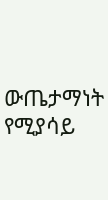ውጤታማነት የሚያሳይ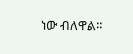ነው ብለዋል።